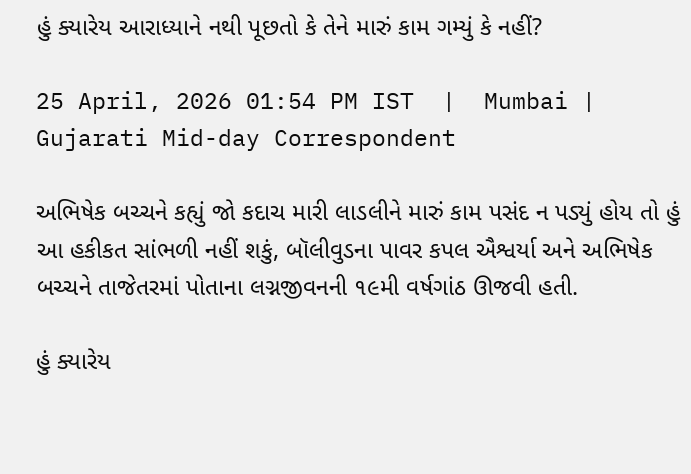હું ક્યારેય આરાધ્યાને નથી પૂછતો કે તેને મારું કામ ગમ્યું કે નહીં?

25 April, 2026 01:54 PM IST  |  Mumbai | Gujarati Mid-day Correspondent

અભિષેક બચ્ચને કહ્યું જો કદાચ મારી લાડલીને મારું કામ પસંદ ન પડ્યું હોય તો હું આ હકીકત સાંભળી નહીં શકું, બૉલીવુડના પાવર કપલ ઐશ્વર્યા અને અભિષેક બચ્ચને તાજેતરમાં પોતાના લગ્નજીવનની ૧૯મી વર્ષગાંઠ ઊજવી હતી.

હું ક્યારેય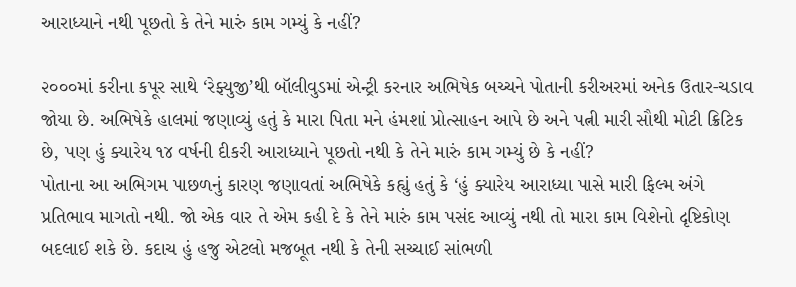આરાધ્યાને નથી પૂછતો કે તેને મારું કામ ગમ્યું કે નહીં?

૨૦૦૦માં કરીના કપૂર સાથે ‘રેફ્યુજી’થી બૉલીવુડમાં એન્ટ્રી કરનાર અભિષેક બચ્ચને પોતાની કરીઅરમાં અનેક ઉતાર-ચડાવ જોયા છે. અભિષેકે હાલમાં જણાવ્યું હતું કે મારા પિતા મને હંમશાં પ્રોત્સાહન આપે છે અને પત્ની મારી સૌથી મોટી ક્રિટિક છે, પણ હું ક્યારેય ૧૪ વર્ષની દીકરી આરાધ્યાને પૂછતો નથી કે તેને મારું કામ ગમ્યું છે કે નહીં?
પોતાના આ અભિગમ પાછળનું કારણ જણાવતાં અભિષેકે કહ્યું હતું કે ‘હું ક્યારેય આરાધ્યા પાસે મારી ફિલ્મ અંગે પ્રતિભાવ માગતો નથી. જો એક વાર તે એમ કહી દે કે તેને મારું કામ પસંદ આવ્યું નથી તો મારા કામ વિશેનો દૃષ્ટિકોણ બદલાઈ શકે છે. કદાચ હું હજુ એટલો મજબૂત નથી કે તેની સચ્ચાઈ સાંભળી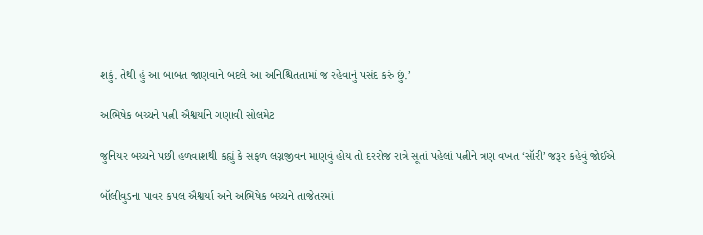શકું. તેથી હું આ બાબત જાણવાને બદલે આ અનિશ્ચિતતામાં જ રહેવાનું પસંદ કરું છું.’

અભિષેક બચ્ચને પત્ની ઐશ્વર્યાને ગણાવી સોલમેટ

જુનિયર બચ્ચને પછી હળવાશથી કહ્યું કે સફળ લગ્નજીવન માણવું હોય તો દરરોજ રાત્રે સૂતાં પહેલાં પત્નીને ત્રણ વખત ‘સૉરી’ જરૂર કહેવું જોઈએ

બૉલીવુડના પાવર કપલ ઐશ્વર્યા અને અભિષેક બચ્ચને તાજેતરમાં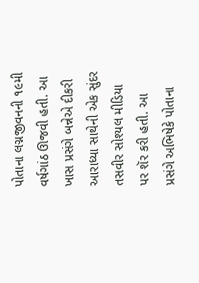પોતાના લગ્નજીવનની ૧૯મી વર્ષગાંઠ ઊજવી હતી. આ ખાસ પ્રસંગે બન્નેએ દીકરી આરાધ્યા સાથેની એક સુંદર તસવીર સોશ્યલ મીડિયા પર શૅર કરી હતી. આ પ્રસંગે અભિષેકે પોતાના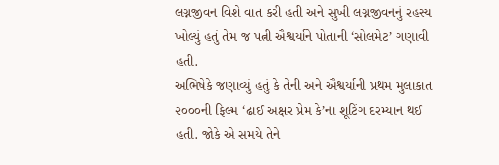લગ્નજીવન વિશે વાત કરી હતી અને સુખી લગ્નજીવનનું રહસ્ય ખોલ્યું હતું તેમ જ પત્ની ઐશ્વર્યાને પોતાની ‘સોલમેટ’ ગણાવી હતી.
અભિષેકે જણાવ્યું હતું કે તેની અને ઐશ્વર્યાની પ્રથમ મુલાકાત ૨૦૦૦ની ફિલ્મ ‘ઢાઈ અક્ષર પ્રેમ કે’ના શૂટિંગ દરમ્યાન થઈ હતી. જોકે એ સમયે તેને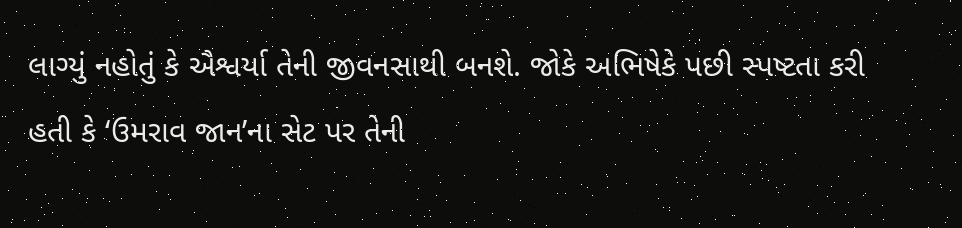લાગ્યું નહોતું કે ઐશ્વર્યા તેની જીવનસાથી બનશે. જોકે અભિષેકે પછી સ્પષ્ટતા કરી હતી કે ‘ઉમરાવ જાન’ના સેટ પર તેની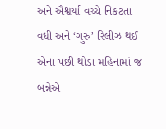અને ઐશ્વર્યા વચ્ચે નિકટતા વધી અને ‘ગુરુ’ રિલીઝ થઈ એના પછી થોડા મહિનામાં જ બન્નેએ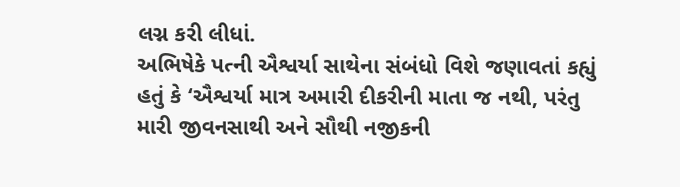લગ્ન કરી લીધાં.
અભિષેકે પત્ની ઐશ્વર્યા સાથેના સંબંધો વિશે જણાવતાં કહ્યું હતું કે ‘ઐશ્વર્યા માત્ર અમારી દીકરીની માતા જ નથી, પરંતુ મારી જીવનસાથી અને સૌથી નજીકની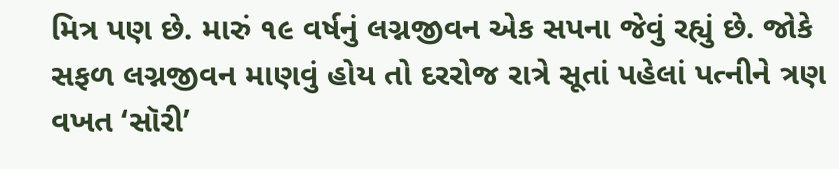મિત્ર પણ છે. મારું ૧૯ વર્ષનું લગ્નજીવન એક સપના જેવું રહ્યું છે. જોકે સફળ લગ્નજીવન માણવું હોય તો દરરોજ રાત્રે સૂતાં પહેલાં પત્નીને ત્રણ વખત ‘સૉરી’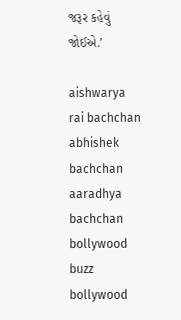જરૂર કહેવું જોઈએ.’

aishwarya rai bachchan abhishek bachchan aaradhya bachchan bollywood buzz bollywood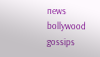news bollywood gossips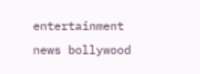entertainment news bollywood